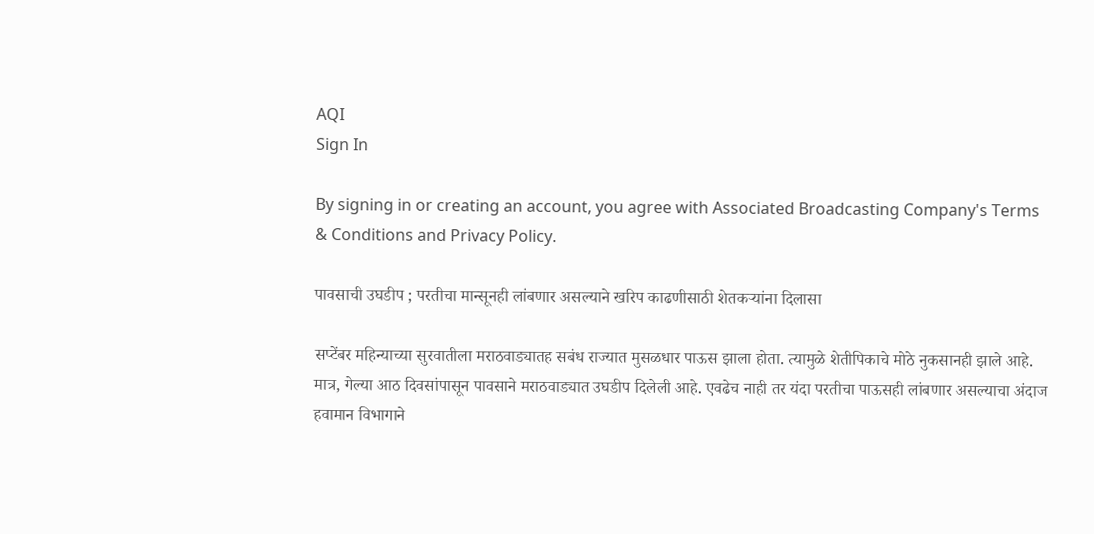AQI
Sign In

By signing in or creating an account, you agree with Associated Broadcasting Company's Terms & Conditions and Privacy Policy.

पावसाची उघडीप ; परतीचा मान्सूनही लांबणार असल्याने खरिप काढणीसाठी शेतकऱ्यांना दिलासा

सप्टेंबर महिन्याच्या सुरवातीला मराठवाड्यातह सबंध राज्यात मुसळधार पाऊस झाला होता. त्यामुळे शेतीपिकाचे मोठे नुकसानही झाले आहे. मात्र, गेल्या आठ दिवसांपासून पावसाने मराठवाड्यात उघडीप दिलेली आहे. एवढेच नाही तर यंदा परतीचा पाऊसही लांबणार असल्याचा अंदाज हवामान विभागाने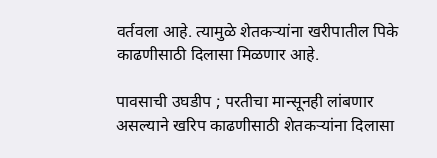वर्तवला आहे. त्यामुळे शेतकऱ्यांना खरीपातील पिके काढणीसाठी दिलासा मिळणार आहे.

पावसाची उघडीप ; परतीचा मान्सूनही लांबणार असल्याने खरिप काढणीसाठी शेतकऱ्यांना दिलासा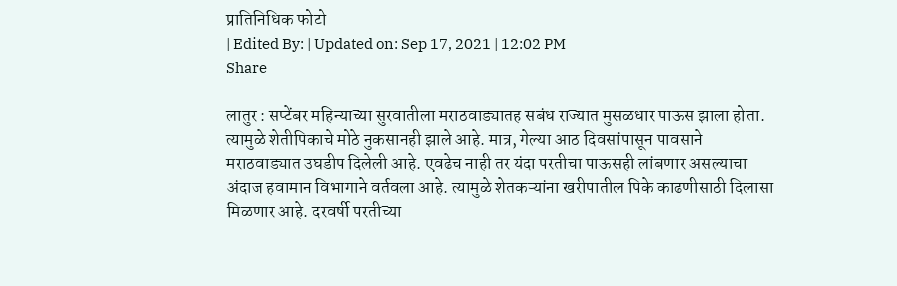प्रातिनिधिक फोटो
| Edited By: | Updated on: Sep 17, 2021 | 12:02 PM
Share

लातुर : सप्टेंबर महिन्याच्या सुरवातीला मराठवाड्यातह सबंध राज्यात मुसळधार पाऊस झाला होता. त्यामुळे शेतीपिकाचे मोठे नुकसानही झाले आहे. मात्र, गेल्या आठ दिवसांपासून पावसाने मराठवाड्यात उघडीप दिलेली आहे. एवढेच नाही तर यंदा परतीचा पाऊसही लांबणार असल्याचा अंदाज हवामान विभागाने वर्तवला आहे. त्यामुळे शेतकऱ्यांना खरीपातील पिके काढणीसाठी दिलासा मिळणार आहे. दरवर्षी परतीच्या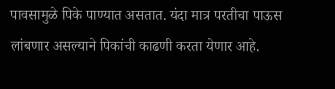पावसामुळे पिके पाण्यात असतात. यंदा मात्र परतीचा पाऊस लांबणार असल्याने पिकांची काढणी करता येणार आहे.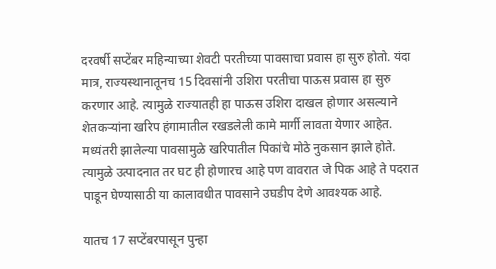दरवर्षी सप्टेंबर महिन्याच्या शेवटी परतीच्या पावसाचा प्रवास हा सुरु होतो. यंदा मात्र, राज्यस्थानातूनच 15 दिवसांनी उशिरा परतीचा पाऊस प्रवास हा सुरु करणार आहे. त्यामुळे राज्यातही हा पाऊस उशिरा दाखल होणार असल्याने शेतकऱ्यांना खरिप हंगामातील रखडलेली कामे मार्गी लावता येणार आहेत. मध्यंतरी झालेल्या पावसामुळे खरिपातील पिकांचे मोठे नुकसान झाले होते. त्यामुळे उत्पादनात तर घट ही होणारच आहे पण वावरात जे पिक आहे ते पदरात पाडून घेण्यासाठी या कालावधीत पावसाने उघडीप देणे आवश्यक आहे.

यातच 17 सप्टेंबरपासून पुन्हा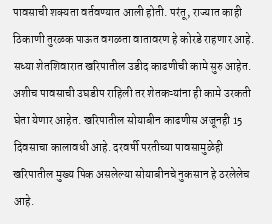पावसाची शक्यता वर्तवण्यात आली होती. परंतू, राज्यात काही ठिकाणी तुरळक पाऊत वगळता वातावरण हे कोरडे राहणार आहे. सध्या शेतशिवारात खरिपातील उडीद काढणीची कामे सुरु आहेत. अशीच पावसाची उघडीप राहिली तर शेतकऱ्यांना ही कामे उरकती घेता येणार आहेत. खरिपातील सोयाबीन काढणीस अजूनही 15 दिवसाचा कालावधी आहे. दरवर्षी परतीच्या पावसामुळेही खरिपातील मुख्य पिक असलेल्या सोयाबीनचे नुकसान हे ठरलेलेच आहे.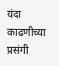यंदा काढणीच्या प्रसंगी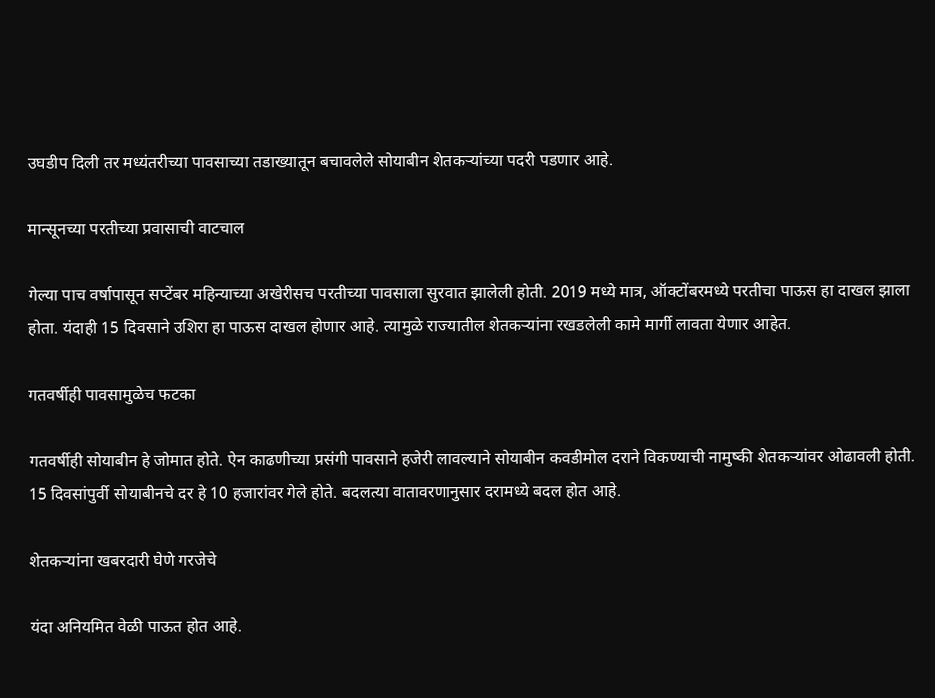उघडीप दिली तर मध्यंतरीच्या पावसाच्या तडाख्यातून बचावलेले सोयाबीन शेतकऱ्यांच्या पदरी पडणार आहे.

मान्सूनच्या परतीच्या प्रवासाची वाटचाल

गेल्या पाच वर्षापासून सप्टेंबर महिन्याच्या अखेरीसच परतीच्या पावसाला सुरवात झालेली होती. 2019 मध्ये मात्र, ऑक्टोंबरमध्ये परतीचा पाऊस हा दाखल झाला होता. यंदाही 15 दिवसाने उशिरा हा पाऊस दाखल होणार आहे. त्यामुळे राज्यातील शेतकऱ्यांना रखडलेली कामे मार्गी लावता येणार आहेत.

गतवर्षीही पावसामुळेच फटका

गतवर्षीही सोयाबीन हे जोमात होते. ऐन काढणीच्या प्रसंगी पावसाने हजेरी लावल्याने सोयाबीन कवडीमोल दराने विकण्याची नामुष्की शेतकऱ्यांवर ओढावली होती. 15 दिवसांपुर्वी सोयाबीनचे दर हे 10 हजारांवर गेले होते. बदलत्या वातावरणानुसार दरामध्ये बदल होत आहे.

शेतकऱ्यांना खबरदारी घेणे गरजेचे

यंदा अनियमित वेळी पाऊत होत आहे.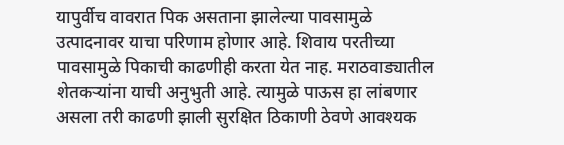यापुर्वीच वावरात पिक असताना झालेल्या पावसामुळे उत्पादनावर याचा परिणाम होणार आहे. शिवाय परतीच्या पावसामुळे पिकाची काढणीही करता येत नाह. मराठवाड्यातील शेतकऱ्यांना याची अनुभुती आहे. त्यामुळे पाऊस हा लांबणार असला तरी काढणी झाली सुरक्षित ठिकाणी ठेवणे आवश्यक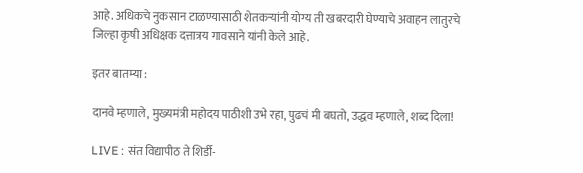आहे. अधिकचे नुकसान टाळण्यासाठी शेतकऱ्यांनी योग्य ती खबरदारी घेण्याचे अवाहन लातुरचे जिल्हा कृषी अधिक्षक दत्तात्रय गावसाने यांनी केले आहे.

इतर बातम्या :

दानवे म्हणाले, मुख्यमंत्री महोदय पाठीशी उभे रहा, पुढचं मी बघतो, उद्धव म्हणाले, शब्द दिला!

LIVE : संत विद्यापीठ ते शिर्डी-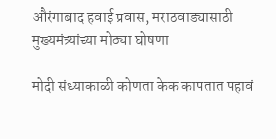औरंगाबाद हवाई प्रवास, मराठवाड्यासाठी मुख्यमंत्र्यांच्या मोठ्या घोषणा

मोदी संध्याकाळी कोणता केक कापतात पहावं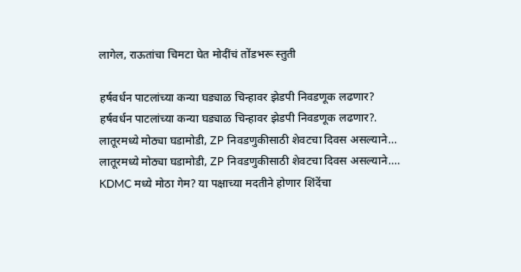लागेल, राऊतांचा चिमटा घेत मोदींचं तोंडभरू स्तुती

हर्षवर्धन पाटलांच्या कन्या घड्याळ चिन्हावर झेडपी निवडणूक लढणार?
हर्षवर्धन पाटलांच्या कन्या घड्याळ चिन्हावर झेडपी निवडणूक लढणार?.
लातूरमध्ये मोठ्या घडामोडी, ZP निवडणुकीसाठी शेवटचा दिवस असल्याने...
लातूरमध्ये मोठ्या घडामोडी, ZP निवडणुकीसाठी शेवटचा दिवस असल्याने....
KDMC मध्ये मोठा गेम? या पक्षाच्या मदतीने होणार शिंदेंचा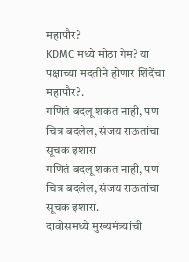महापौर?
KDMC मध्ये मोठा गेम? या पक्षाच्या मदतीने होणार शिंदेंचा महापौर?.
गणितं बदलू शकत नाही, पण चित्र बदलेल, संजय राऊतांचा सूचक इशारा
गणितं बदलू शकत नाही, पण चित्र बदलेल, संजय राऊतांचा सूचक इशारा.
दावोसमध्ये मुख्यमंत्र्यांची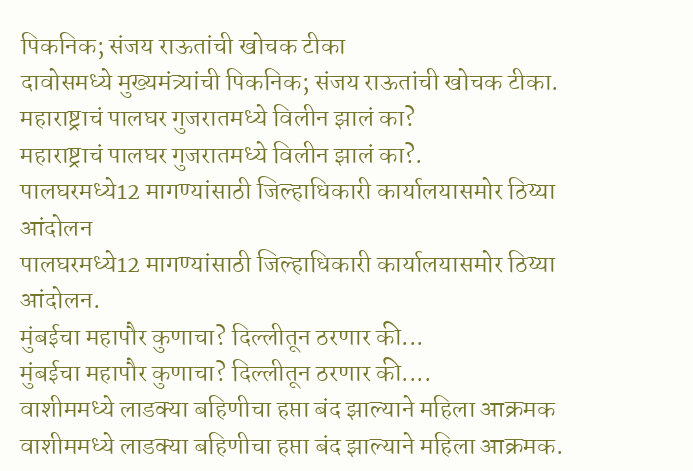पिकनिक; संजय राऊतांची खोचक टीका
दावोसमध्ये मुख्यमंत्र्यांची पिकनिक; संजय राऊतांची खोचक टीका.
महाराष्ट्राचं पालघर गुजरातमध्ये विलीन झालं का?
महाराष्ट्राचं पालघर गुजरातमध्ये विलीन झालं का?.
पालघरमध्ये12 मागण्यांसाठी जिल्हाधिकारी कार्यालयासमोर ठिय्या आंदोलन
पालघरमध्ये12 मागण्यांसाठी जिल्हाधिकारी कार्यालयासमोर ठिय्या आंदोलन.
मुंबईचा महापौर कुणाचा? दिल्लीतून ठरणार की...
मुंबईचा महापौर कुणाचा? दिल्लीतून ठरणार की....
वाशीममध्ये लाडक्या बहिणीचा हप्ता बंद झाल्याने महिला आक्रमक
वाशीममध्ये लाडक्या बहिणीचा हप्ता बंद झाल्याने महिला आक्रमक.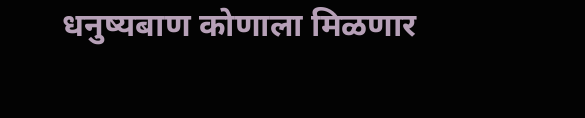धनुष्यबाण कोणाला मिळणार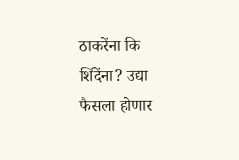ठाकरेंना कि शिंदेंना? उद्या फैसला होणार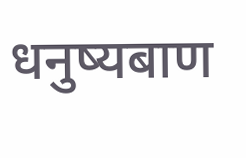धनुष्यबाण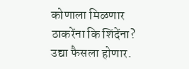कोणाला मिळणार ठाकरेंना कि शिंदेंना? उद्या फैसला होणार.